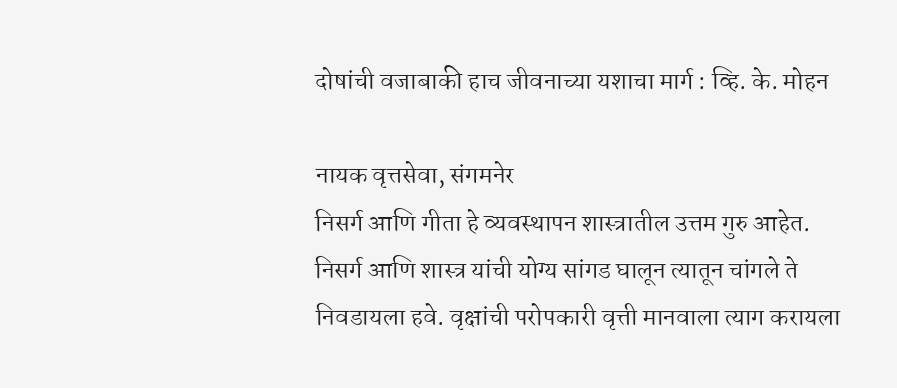दोषांची वजाबाकी हाच जीवनाच्या यशाचा मार्ग : व्हि. के. मोहन

नायक वृत्तसेवा, संगमनेर
निसर्ग आणि गीता हे व्यवस्थापन शास्त्रातील उत्तम गुरु आहेत. निसर्ग आणि शास्त्र यांची योग्य सांगड घालून त्यातून चांगले ते निवडायला हवे. वृक्षांची परोपकारी वृत्ती मानवाला त्याग करायला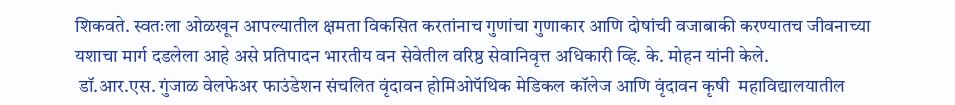शिकवते. स्वतःला ओळखून आपल्यातील क्षमता विकसित करतांनाच गुणांचा गुणाकार आणि दोषांची वजाबाकी करण्यातच जीवनाच्या यशाचा मार्ग दडलेला आहे असे प्रतिपादन भारतीय वन सेवेतील वरिष्ठ सेवानिवृत्त अधिकारी व्हि. के. मोहन यांनी केले.
 डॉ.आर.एस. गुंजाळ वेलफेअर फाउंडेशन संचलित वृंदावन होमिओपॅथिक मेडिकल कॉलेज आणि वृंदावन कृषी  महाविद्यालयातील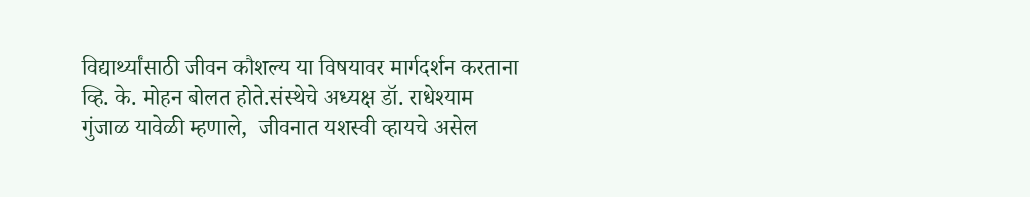विद्यार्थ्यांसाठी जीवन कौशल्य या विषयावर मार्गदर्शन करताना व्हि. के. मोहन बोलत होते.संस्थेचे अध्यक्ष डॉ. राधेश्याम गुंजाळ यावेळी म्हणाले,  जीवनात यशस्वी व्हायचे असेल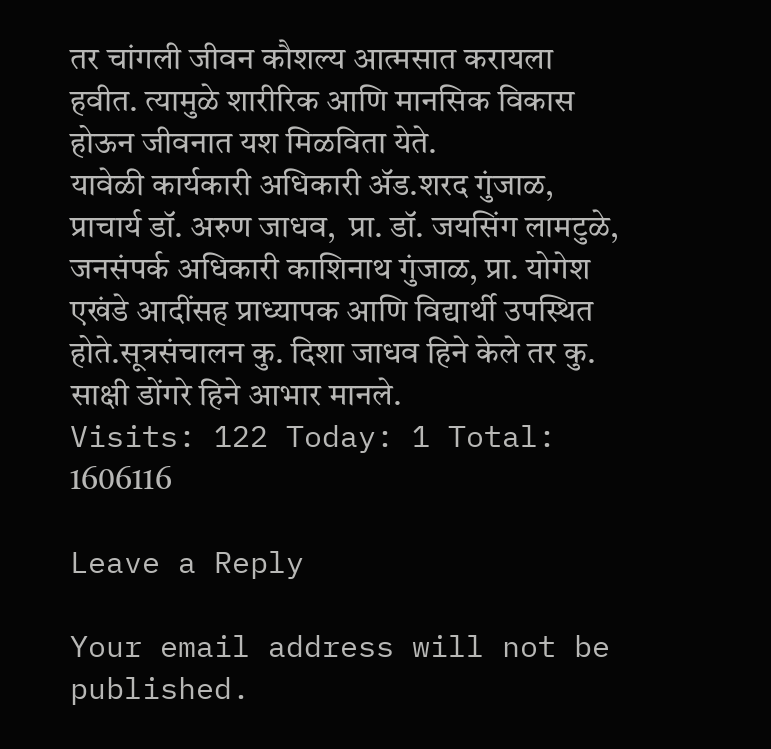तर चांगली जीवन कौशल्य आत्मसात करायला हवीत. त्यामुळे शारीरिक आणि मानसिक विकास होऊन जीवनात यश मिळविता येते.
यावेळी कार्यकारी अधिकारी ॲड.शरद गुंजाळ,  प्राचार्य डॉ. अरुण जाधव,  प्रा. डॉ. जयसिंग लामटुळे, जनसंपर्क अधिकारी काशिनाथ गुंजाळ, प्रा. योगेश एखंडे आदींसह प्राध्यापक आणि विद्यार्थी उपस्थित होते.सूत्रसंचालन कु. दिशा जाधव हिने केले तर कु. साक्षी डोंगरे हिने आभार मानले.
Visits: 122 Today: 1 Total: 1606116

Leave a Reply

Your email address will not be published.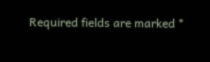Required fields are marked *